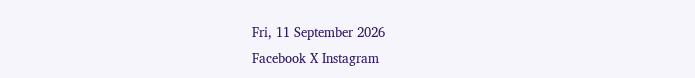Fri, 11 September 2026
Facebook X Instagram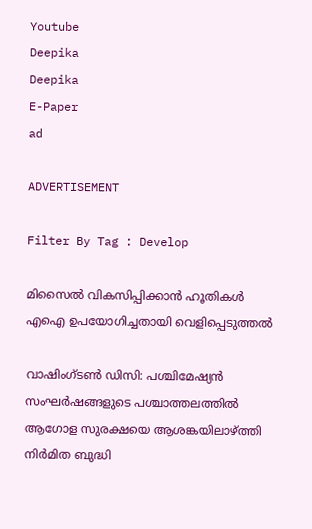Youtube
Deepika
Deepika
E-Paper
ad

ADVERTISEMENT

Filter By Tag : Develop

മിസൈൽ വികസിപ്പിക്കാൻ ഹൂതികൾ എഐ ഉപയോഗിച്ചതായി വെളിപ്പെടുത്തൽ

വാഷിംഗ്ടൺ ഡിസി: പശ്ചിമേഷ്യൻ സംഘർഷങ്ങളുടെ പശ്ചാത്തലത്തിൽ ആഗോള സുരക്ഷയെ ആശങ്കയിലാഴ്ത്തി നിർമിത ബുദ്ധി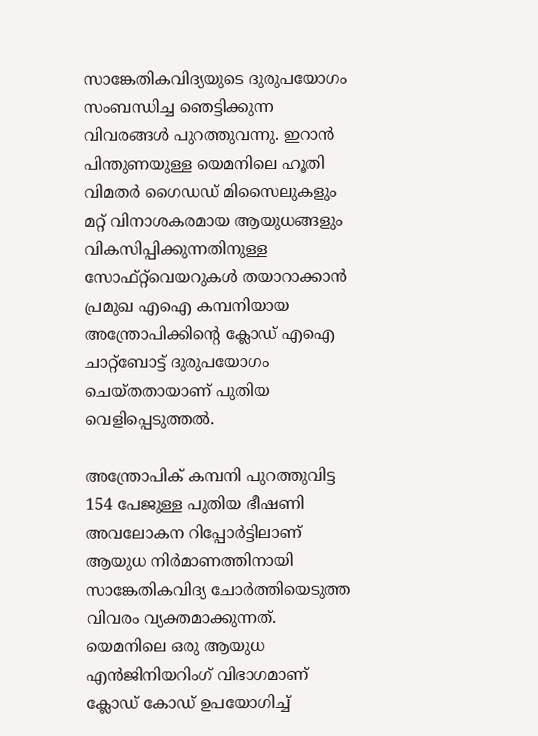സാങ്കേതികവിദ്യയുടെ ദുരുപയോഗം സംബന്ധിച്ച ഞെട്ടിക്കുന്ന വിവരങ്ങൾ പുറത്തുവന്നു. ഇറാൻ പിന്തുണയുള്ള യെമനിലെ ഹൂതി വിമതർ ഗൈഡഡ് മിസൈലുകളും മറ്റ് വിനാശകരമായ ആയുധങ്ങളും വികസിപ്പിക്കുന്നതിനുള്ള സോഫ്റ്റ്‌വെയറുകൾ തയാറാക്കാൻ പ്രമുഖ എഐ കമ്പനിയായ അന്ത്രോപിക്കിന്‍റെ ക്ലോഡ് എഐ ചാറ്റ്ബോട്ട് ദുരുപയോഗം ചെയ്തതായാണ് പുതിയ വെളിപ്പെടുത്തൽ.

അന്ത്രോപിക് കമ്പനി പുറത്തുവിട്ട 154 പേജുള്ള പുതിയ ഭീഷണി അവലോകന റിപ്പോർട്ടിലാണ് ആയുധ നിർമാണത്തിനായി സാങ്കേതികവിദ്യ ചോർത്തിയെടുത്ത വിവരം വ്യക്തമാക്കുന്നത്. യെമനിലെ ഒരു ആയുധ എൻജിനിയറിംഗ് വിഭാഗമാണ് ക്ലോഡ് കോഡ് ഉപയോഗിച്ച്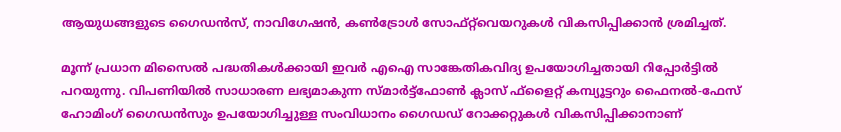ആയുധങ്ങളുടെ ഗൈഡൻസ്, നാവിഗേഷൻ, കൺട്രോൾ സോഫ്റ്റ്‌വെയറുകൾ വികസിപ്പിക്കാൻ ശ്രമിച്ചത്.

മൂന്ന് പ്രധാന മിസൈൽ പദ്ധതികൾക്കായി ഇവർ എഐ സാങ്കേതികവിദ്യ ഉപയോഗിച്ചതായി റിപ്പോർട്ടിൽ പറയുന്നു. വിപണിയിൽ സാധാരണ ലഭ്യമാകുന്ന സ്മാർട്ട്ഫോൺ ക്ലാസ് ഫ്‌ളൈറ്റ് കമ്പ്യൂട്ടറും ഫൈനൽ-ഫേസ് ഹോമിംഗ് ഗൈഡൻസും ഉപയോഗിച്ചുള്ള സംവിധാനം ഗൈഡഡ് റോക്കറ്റുകൾ വികസിപ്പിക്കാനാണ്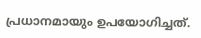പ്രധാനമായും ഉപയോഗിച്ചത്.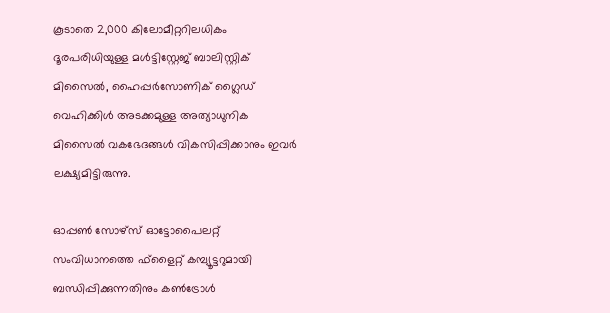കൂടാതെ 2,000 കിലോമീറ്ററിലധികം ദൂരപരിധിയുള്ള മൾട്ടിസ്റ്റേജ് ബാലിസ്റ്റിക് മിസൈൽ, ഹൈപ്പർസോണിക് ഗ്ലൈഡ് വെഹിക്കിൾ അടക്കമുള്ള അത്യാധുനിക മിസൈൽ വകഭേദങ്ങൾ വികസിപ്പിക്കാനും ഇവർ ലക്ഷ്യമിട്ടിരുന്നു.

ഓപ്പൺ സോഴ്‌സ് ഓട്ടോപൈലറ്റ് സംവിധാനത്തെ ഫ്‌ളൈറ്റ് കമ്പ്യൂട്ടറുമായി ബന്ധിപ്പിക്കുന്നതിനും കൺട്രോൾ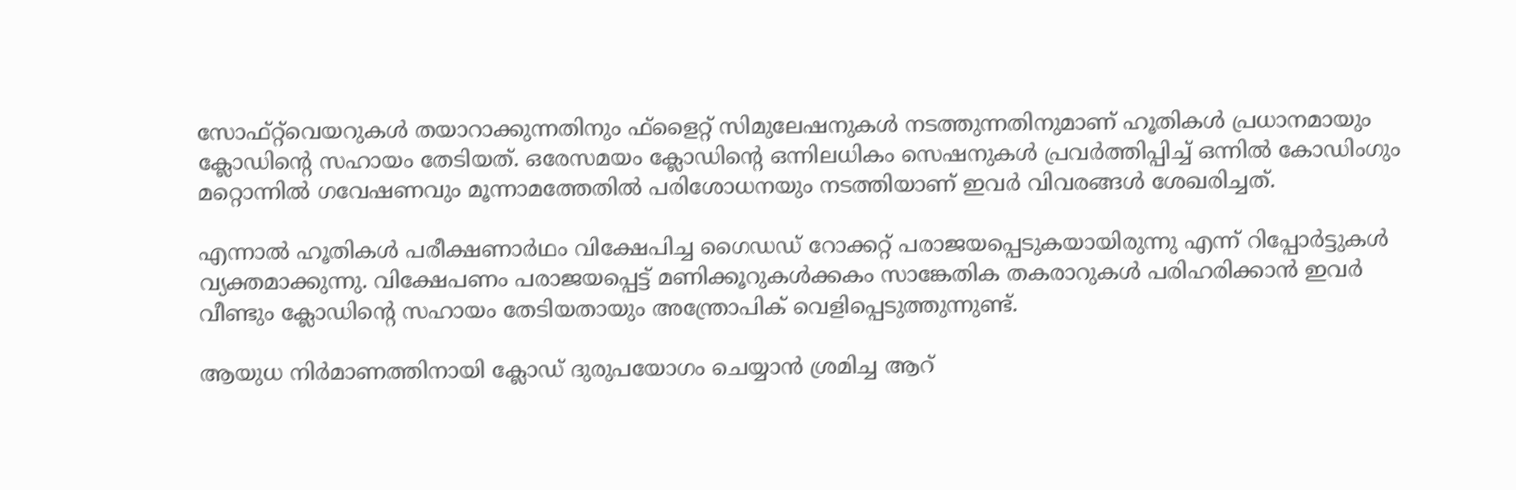സോഫ്റ്റ്‌വെയറുകൾ തയാറാക്കുന്നതിനും ഫ്‌ളൈറ്റ് സിമുലേഷനുകൾ നടത്തുന്നതിനുമാണ് ഹൂതികൾ പ്രധാനമായും ക്ലോഡിന്‍റെ സഹായം തേടിയത്. ഒരേസമയം ക്ലോഡിന്‍റെ ഒന്നിലധികം സെഷനുകൾ പ്രവർത്തിപ്പിച്ച് ഒന്നിൽ കോഡിംഗും മറ്റൊന്നിൽ ഗവേഷണവും മൂന്നാമത്തേതിൽ പരിശോധനയും നടത്തിയാണ് ഇവർ വിവരങ്ങൾ ശേഖരിച്ചത്.

എന്നാൽ ഹൂതികൾ പരീക്ഷണാർഥം വിക്ഷേപിച്ച ഗൈഡഡ് റോക്കറ്റ് പരാജയപ്പെടുകയായിരുന്നു എന്ന് റിപ്പോർട്ടുകൾ വ്യക്തമാക്കുന്നു. വിക്ഷേപണം പരാജയപ്പെട്ട് മണിക്കൂറുകൾക്കകം സാങ്കേതിക തകരാറുകൾ പരിഹരിക്കാൻ ഇവർ വീണ്ടും ക്ലോഡിന്‍റെ സഹായം തേടിയതായും അന്ത്രോപിക് വെളിപ്പെടുത്തുന്നുണ്ട്.

ആയുധ നിർമാണത്തിനായി ക്ലോഡ് ദുരുപയോഗം ചെയ്യാൻ ശ്രമിച്ച ആറ്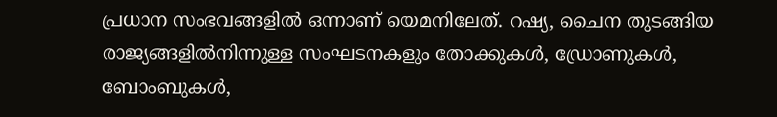പ്രധാന സംഭവങ്ങളിൽ ഒന്നാണ് യെമനിലേത്. റഷ്യ, ചൈന തുടങ്ങിയ രാജ്യങ്ങളിൽനിന്നുള്ള സംഘടനകളും തോക്കുകൾ, ഡ്രോണുകൾ, ബോംബുകൾ,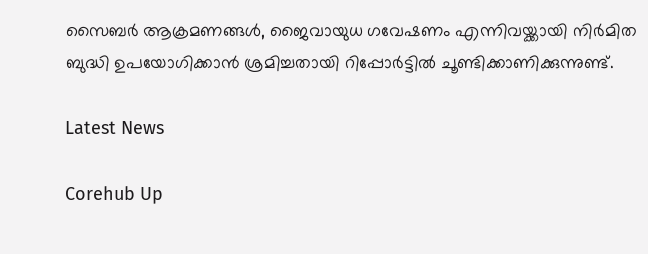സൈബർ ആക്രമണങ്ങൾ, ജൈവായുധ ഗവേഷണം എന്നിവയ്ക്കായി നിർമിത ബുദ്ധി ഉപയോഗിക്കാൻ ശ്രമിച്ചതായി റിപ്പോർട്ടിൽ ചൂണ്ടിക്കാണിക്കുന്നുണ്ട്.

Latest News

Corehub Up